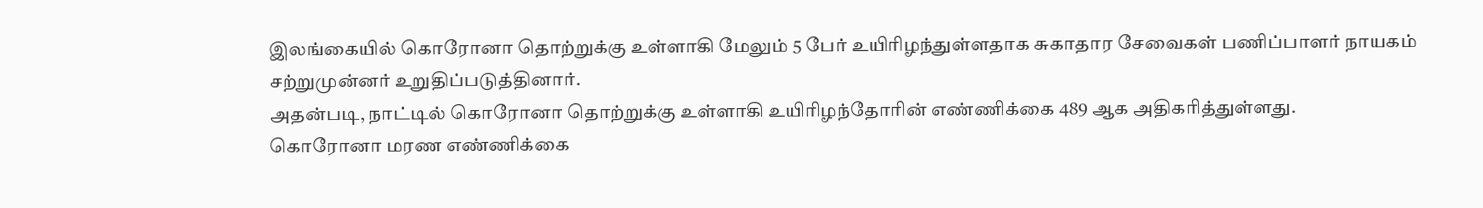இலங்கையில் கொரோனா தொற்றுக்கு உள்ளாகி மேலும் 5 பேர் உயிரிழந்துள்ளதாக சுகாதார சேவைகள் பணிப்பாளர் நாயகம் சற்றுமுன்னர் உறுதிப்படுத்தினார்.
அதன்படி, நாட்டில் கொரோனா தொற்றுக்கு உள்ளாகி உயிரிழந்தோரின் எண்ணிக்கை 489 ஆக அதிகரித்துள்ளது.
கொரோனா மரண எண்ணிக்கை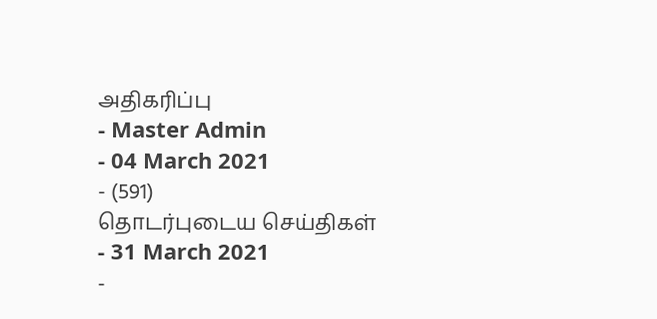அதிகரிப்பு
- Master Admin
- 04 March 2021
- (591)
தொடர்புடைய செய்திகள்
- 31 March 2021
-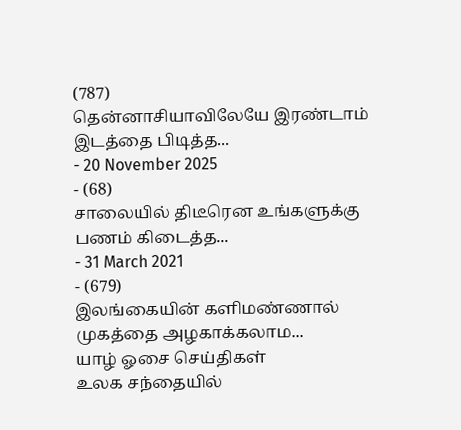(787)
தென்னாசியாவிலேயே இரண்டாம் இடத்தை பிடித்த...
- 20 November 2025
- (68)
சாலையில் திடீரென உங்களுக்கு பணம் கிடைத்த...
- 31 March 2021
- (679)
இலங்கையின் களிமண்ணால் முகத்தை அழகாக்கலாம...
யாழ் ஓசை செய்திகள்
உலக சந்தையில்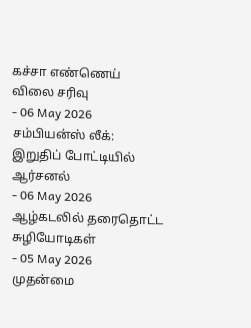கச்சா எண்ணெய் விலை சரிவு
- 06 May 2026
சம்பியன்ஸ் லீக்: இறுதிப் போட்டியில் ஆர்சனல்
- 06 May 2026
ஆழ்கடலில் தரைதொட்ட சுழியோடிகள்
- 05 May 2026
முதன்மை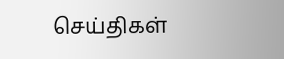செய்திகள்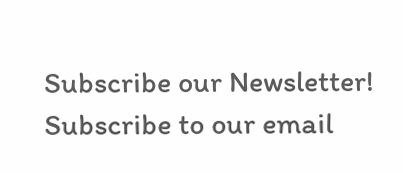Subscribe our Newsletter!
Subscribe to our email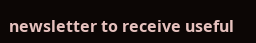newsletter to receive useful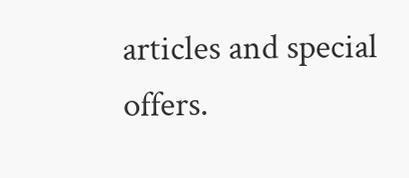articles and special offers.